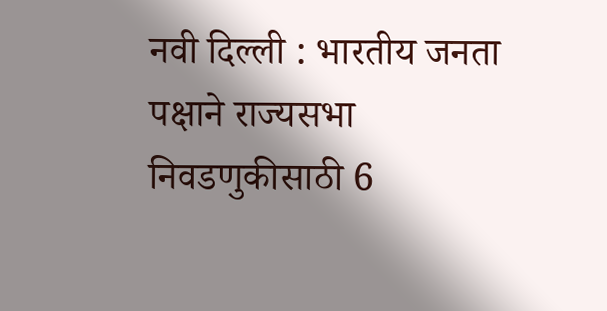नवी दिल्ली : भारतीय जनता पक्षाने राज्यसभा निवडणुकीसाठी 6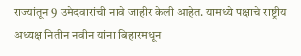राज्यांतून 9 उमेदवारांची नावे जाहीर केली आहेत. यामध्ये पक्षाचे राष्ट्रीय अध्यक्ष नितीन नवीन यांना बिहारमधून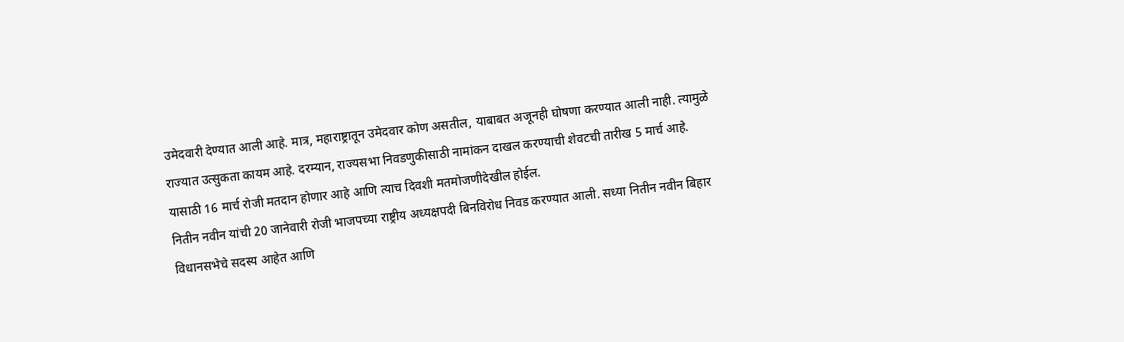उमेदवारी देण्यात आली आहे. मात्र, महाराष्ट्रातून उमेदवार कोण असतील, याबाबत अजूनही घोषणा करण्यात आली नाही. त्यामुळे राज्यात उत्सुकता कायम आहे. दरम्यान, राज्यसभा निवडणुकीसाठी नामांकन दाखल करण्याची शेवटची तारीख 5 मार्च आहे. यासाठी 16 मार्च रोजी मतदान होणार आहे आणि त्याच दिवशी मतमोजणीदेखील होईल.
नितीन नवीन यांची 20 जानेवारी रोजी भाजपच्या राष्ट्रीय अध्यक्षपदी बिनविरोध निवड करण्यात आली. सध्या नितीन नवीन बिहार विधानसभेचे सदस्य आहेत आणि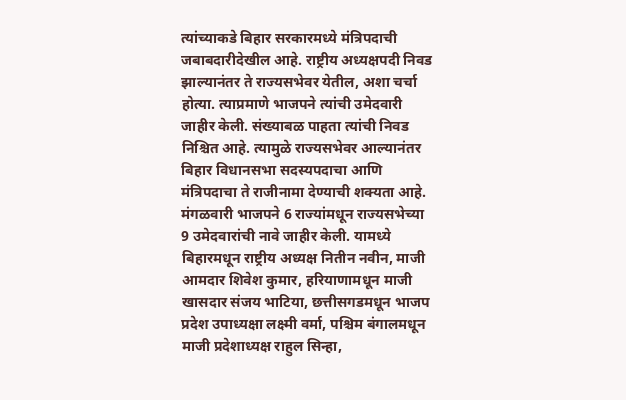त्यांच्याकडे बिहार सरकारमध्ये मंत्रिपदाची जबाबदारीदेखील आहे. राष्ट्रीय अध्यक्षपदी निवड झाल्यानंतर ते राज्यसभेवर येतील, अशा चर्चा होत्या. त्याप्रमाणे भाजपने त्यांची उमेदवारी जाहीर केली. संख्याबळ पाहता त्यांची निवड निश्चित आहे. त्यामुळे राज्यसभेवर आल्यानंतर बिहार विधानसभा सदस्यपदाचा आणि मंत्रिपदाचा ते राजीनामा देण्याची शक्यता आहे.
मंगळवारी भाजपने 6 राज्यांमधून राज्यसभेच्या 9 उमेदवारांची नावे जाहीर केली. यामध्ये बिहारमधून राष्ट्रीय अध्यक्ष नितीन नवीन, माजी आमदार शिवेश कुमार, हरियाणामधून माजी खासदार संजय भाटिया, छत्तीसगडमधून भाजप प्रदेश उपाध्यक्षा लक्ष्मी वर्मा, पश्चिम बंगालमधून माजी प्रदेशाध्यक्ष राहुल सिन्हा,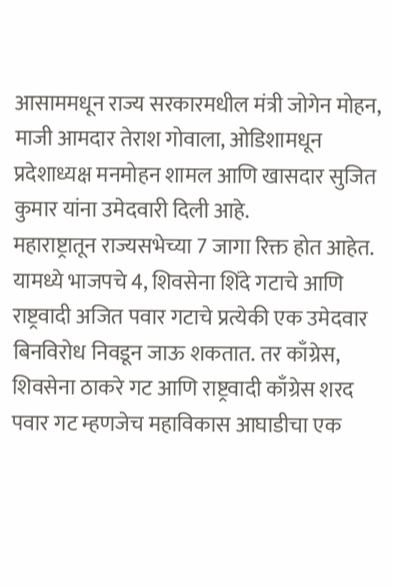आसाममधून राज्य सरकारमधील मंत्री जोगेन मोहन, माजी आमदार तेराश गोवाला, ओडिशामधून प्रदेशाध्यक्ष मनमोहन शामल आणि खासदार सुजित कुमार यांना उमेदवारी दिली आहे.
महाराष्ट्रातून राज्यसभेच्या 7 जागा रिक्त होत आहेत. यामध्ये भाजपचे 4, शिवसेना शिंदे गटाचे आणि राष्ट्रवादी अजित पवार गटाचे प्रत्येकी एक उमेदवार बिनविरोध निवडून जाऊ शकतात. तर काँग्रेस, शिवसेना ठाकरे गट आणि राष्ट्रवादी काँग्रेस शरद पवार गट म्हणजेच महाविकास आघाडीचा एक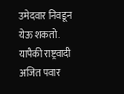उमेदवार निवडून येऊ शकतो. यापैकी राष्ट्रवादी अजित पवार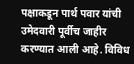पक्षाकडून पार्थ पवार यांची उमेदवारी पूर्वीच जाहीर करण्यात आली आहे. विविध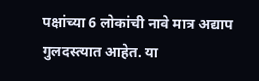पक्षांच्या 6 लोकांची नावे मात्र अद्याप गुलदस्त्यात आहेत. या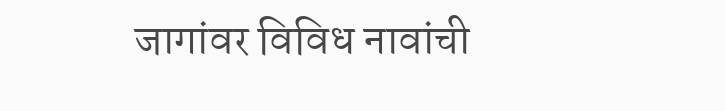जागांवर विविध नावांची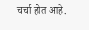चर्चा होत आहे.